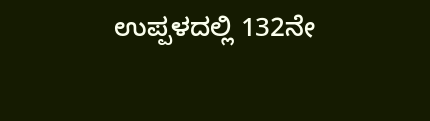ಉಪ್ಪಳದಲ್ಲಿ 132ನೇ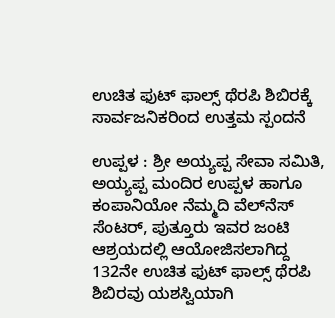ಉಚಿತ ಫುಟ್ ಫಾಲ್ಸ್ ಥೆರಪಿ ಶಿಬಿರಕ್ಕೆ ಸಾರ್ವಜನಿಕರಿಂದ ಉತ್ತಮ ಸ್ಪಂದನೆ

ಉಪ್ಪಳ : ಶ್ರೀ ಅಯ್ಯಪ್ಪ ಸೇವಾ ಸಮಿತಿ, ಅಯ್ಯಪ್ಪ ಮಂದಿರ ಉಪ್ಪಳ ಹಾಗೂ ಕಂಪಾನಿಯೋ ನೆಮ್ಮದಿ ವೆಲ್‌ನೆಸ್ ಸೆಂಟರ್, ಪುತ್ತೂರು ಇವರ ಜಂಟಿ ಆಶ್ರಯದಲ್ಲಿ ಆಯೋಜಿಸಲಾಗಿದ್ದ 132ನೇ ಉಚಿತ ಫುಟ್ ಫಾಲ್ಸ್ ಥೆರಪಿ ಶಿಬಿರವು ಯಶಸ್ವಿಯಾಗಿ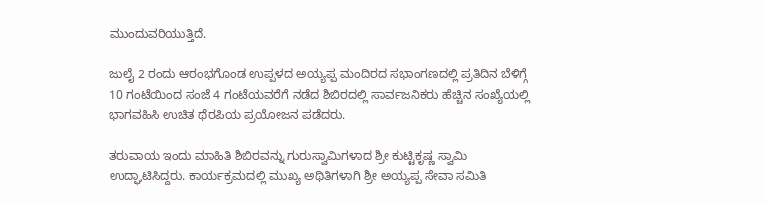ಮುಂದುವರಿಯುತ್ತಿದೆ.

ಜುಲೈ 2 ರಂದು ಆರಂಭಗೊಂಡ ಉಪ್ಪಳದ ಅಯ್ಯಪ್ಪ ಮಂದಿರದ ಸಭಾಂಗಣದಲ್ಲಿ ಪ್ರತಿದಿನ ಬೆಳಿಗ್ಗೆ 10 ಗಂಟೆಯಿಂದ ಸಂಜೆ 4 ಗಂಟೆಯವರೆಗೆ ನಡೆದ ಶಿಬಿರದಲ್ಲಿ ಸಾರ್ವಜನಿಕರು ಹೆಚ್ಚಿನ ಸಂಖ್ಯೆಯಲ್ಲಿ ಭಾಗವಹಿಸಿ ಉಚಿತ ಥೆರಪಿಯ ಪ್ರಯೋಜನ ಪಡೆದರು.

ತರುವಾಯ ಇಂದು ಮಾಹಿತಿ ಶಿಬಿರವನ್ನು ಗುರುಸ್ವಾಮಿಗಳಾದ ಶ್ರೀ ಕುಟ್ಟಿಕೃಷ್ಣ ಸ್ವಾಮಿ ಉದ್ಘಾಟಿಸಿದ್ದರು. ಕಾರ್ಯಕ್ರಮದಲ್ಲಿ ಮುಖ್ಯ ಅಥಿತಿಗಳಾಗಿ ಶ್ರೀ ಅಯ್ಯಪ್ಪ ಸೇವಾ ಸಮಿತಿ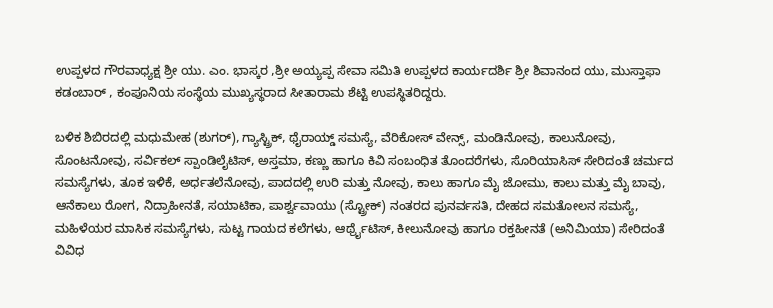ಉಪ್ಪಳದ ಗೌರವಾಧ್ಯಕ್ಷ ಶ್ರೀ ಯು. ಎಂ. ಭಾಸ್ಕರ ,ಶ್ರೀ ಅಯ್ಯಪ್ಪ ಸೇವಾ ಸಮಿತಿ ಉಪ್ಪಳದ ಕಾರ್ಯದರ್ಶಿ ಶ್ರೀ ಶಿವಾನಂದ ಯು, ಮುಸ್ತಾಫಾ ಕಡಂಬಾರ್ , ಕಂಪೂನಿಯ ಸಂಸ್ಥೆಯ ಮುಖ್ಯಸ್ಥರಾದ ಸೀತಾರಾಮ ಶೆಟ್ಟಿ ಉಪಸ್ಥಿತರಿದ್ದರು.

ಬಳಿಕ ಶಿಬಿರದಲ್ಲಿ ಮಧುಮೇಹ (ಶುಗರ್), ಗ್ಯಾಸ್ಟ್ರಿಕ್, ಥೈರಾಯ್ಡ್ ಸಮಸ್ಯೆ, ವೆರಿಕೋಸ್ ವೇನ್ಸ್, ಮಂಡಿನೋವು, ಕಾಲುನೋವು, ಸೊಂಟನೋವು, ಸರ್ವಿಕಲ್ ಸ್ಪಾಂಡಿಲೈಟಿಸ್, ಅಸ್ತಮಾ, ಕಣ್ಣು ಹಾಗೂ ಕಿವಿ ಸಂಬಂಧಿತ ತೊಂದರೆಗಳು, ಸೊರಿಯಾಸಿಸ್ ಸೇರಿದಂತೆ ಚರ್ಮದ ಸಮಸ್ಯೆಗಳು, ತೂಕ ಇಳಿಕೆ, ಅರ್ಧತಲೆನೋವು, ಪಾದದಲ್ಲಿ ಉರಿ ಮತ್ತು ನೋವು, ಕಾಲು ಹಾಗೂ ಮೈ ಜೋಮು, ಕಾಲು ಮತ್ತು ಮೈ ಬಾವು, ಆನೆಕಾಲು ರೋಗ, ನಿದ್ರಾಹೀನತೆ, ಸಯಾಟಿಕಾ, ಪಾರ್ಶ್ವವಾಯು (ಸ್ಟ್ರೋಕ್) ನಂತರದ ಪುನರ್ವಸತಿ, ದೇಹದ ಸಮತೋಲನ ಸಮಸ್ಯೆ, ಮಹಿಳೆಯರ ಮಾಸಿಕ ಸಮಸ್ಯೆಗಳು, ಸುಟ್ಟ ಗಾಯದ ಕಲೆಗಳು, ಆರ್ಥ್ರೈಟಿಸ್, ಕೀಲುನೋವು ಹಾಗೂ ರಕ್ತಹೀನತೆ (ಅನಿಮಿಯಾ) ಸೇರಿದಂತೆ ವಿವಿಧ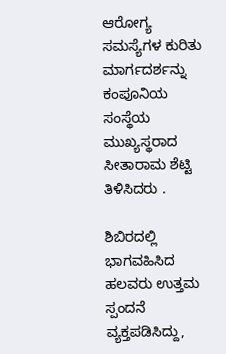ಆರೋಗ್ಯ ಸಮಸ್ಯೆಗಳ ಕುರಿತು ಮಾರ್ಗದರ್ಶನ್ನು ಕಂಪೂನಿಯ ಸಂಸ್ಥೆಯ ಮುಖ್ಯಸ್ಥರಾದ ಸೀತಾರಾಮ ಶೆಟ್ಟಿ ತಿಳಿಸಿದರು .

ಶಿಬಿರದಲ್ಲಿ ಭಾಗವಹಿಸಿದ ಹಲವರು ಉತ್ತಮ ಸ್ಪಂದನೆ ವ್ಯಕ್ತಪಡಿಸಿದ್ದು,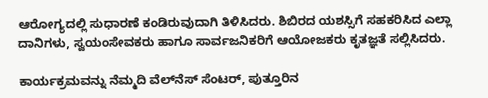ಆರೋಗ್ಯದಲ್ಲಿ ಸುಧಾರಣೆ ಕಂಡಿರುವುದಾಗಿ ತಿಳಿಸಿದರು. ಶಿಬಿರದ ಯಶಸ್ಸಿಗೆ ಸಹಕರಿಸಿದ ಎಲ್ಲಾ ದಾನಿಗಳು, ಸ್ವಯಂಸೇವಕರು ಹಾಗೂ ಸಾರ್ವಜನಿಕರಿಗೆ ಆಯೋಜಕರು ಕೃತಜ್ಞತೆ ಸಲ್ಲಿಸಿದರು.

ಕಾರ್ಯಕ್ರಮವನ್ನು ನೆಮ್ಮದಿ ವೆಲ್‌ನೆಸ್ ಸೆಂಟರ್, ಪುತ್ತೂರಿನ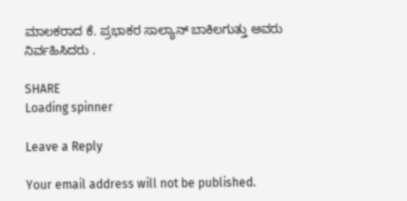ಮಾಲಕರಾದ ಕೆ. ಪ್ರಭಾಕರ ಸಾಲ್ಯಾನ್ ಬಾಕಿಲಗುತ್ತು ಅವರು ನಿರ್ವಹಿಸಿದರು .

SHARE
Loading spinner

Leave a Reply

Your email address will not be published.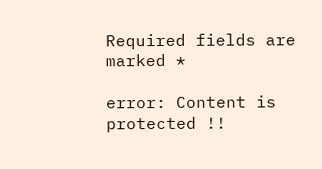Required fields are marked *

error: Content is protected !!